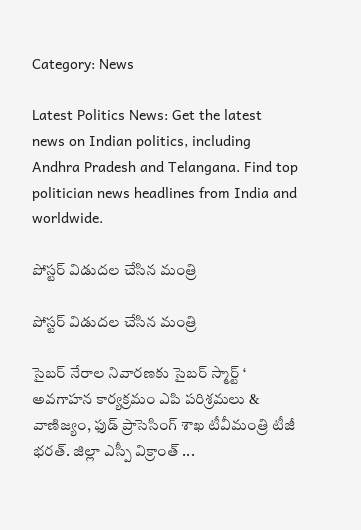Category: News

Latest Politics News: Get the latest news on Indian politics, including Andhra Pradesh and Telangana. Find top politician news headlines from India and worldwide.

పోస్టర్ విడుదల చేసిన మంత్రి

పోస్టర్ విడుదల చేసిన మంత్రి

సైబర్ నేరాల నివారణకు సైబర్ స్మార్ట్ ‘ అవగాహన కార్యక్రమం ఎపి పరిశ్రమలు & వాణిజ్యం, ఫుడ్ ప్రాసెసింగ్ శాఖ టీవీమంత్రి టీజీ భరత్. జిల్లా ఎస్పీ విక్రాంత్ ...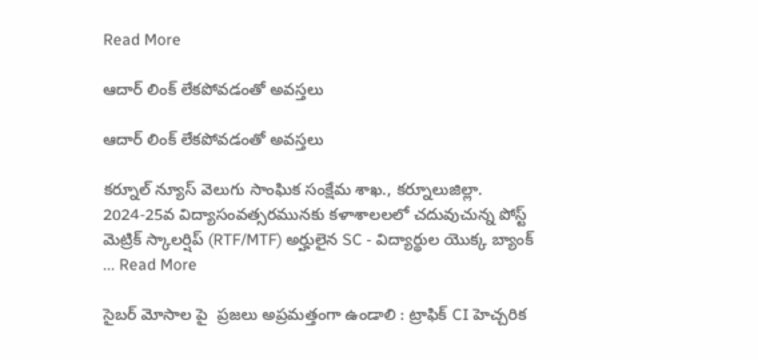Read More

ఆదార్ లింక్ లేకపోవడంతో అవస్తలు

ఆదార్ లింక్ లేకపోవడంతో అవస్తలు

కర్నూల్ న్యూస్ వెలుగు సాంఘిక సంక్షేమ శాఖ., కర్నూలుజిల్లా. 2024-25వ విద్యాసంవత్సరమునకు కళాశాలలలో చదువుచున్న పోస్ట్ మెట్రిక్ స్కాలర్షిప్ (RTF/MTF) అర్హులైన SC - విద్యార్థుల యొక్క బ్యాంక్ ... Read More

సైబర్ మోసాల పై  ప్రజలు అప్రమత్తంగా ఉండాలి : ట్రాఫిక్ CI హెచ్చరిక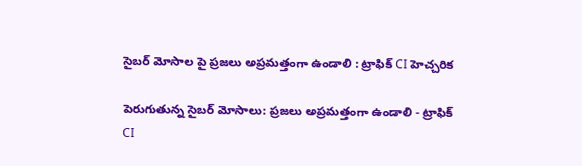సైబర్ మోసాల పై ప్రజలు అప్రమత్తంగా ఉండాలి : ట్రాఫిక్ CI హెచ్చరిక

పెరుగుతున్న సైబర్ మోసాలు: ప్రజలు అప్రమత్తంగా ఉండాలి - ట్రాఫిక్ CI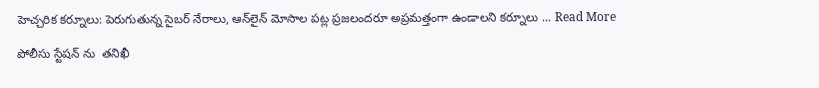హెచ్చరిక కర్నూలు: పెరుగుతున్న సైబర్ నేరాలు, ఆన్‌లైన్ మోసాల పట్ల ప్రజలందరూ అప్రమత్తంగా ఉండాలని కర్నూలు ... Read More

పోలీసు స్టేషన్ ను  తనిఖీ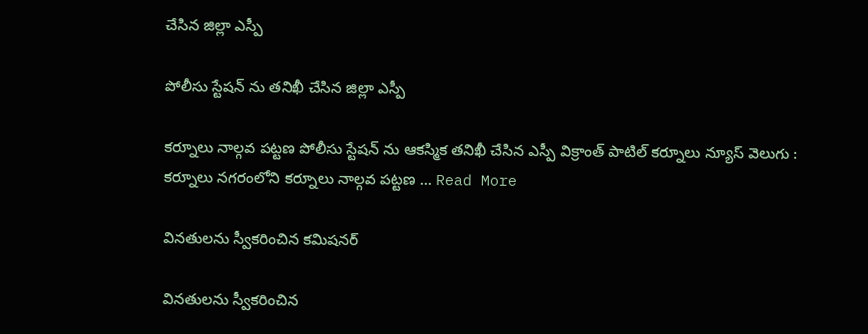చేసిన జిల్లా ఎస్పీ

పోలీసు స్టేషన్ ను తనిఖీ చేసిన జిల్లా ఎస్పీ

కర్నూలు నాల్గవ పట్టణ పోలీసు స్టేషన్ ను ఆకస్మిక తనిఖీ చేసిన ఎస్పీ విక్రాంత్ పాటిల్ కర్నూలు న్యూస్ వెలుగు :  కర్నూలు నగరంలోని కర్నూలు నాల్గవ పట్టణ ... Read More

వినతులను స్వీకరించిన కమిషనర్

వినతులను స్వీకరించిన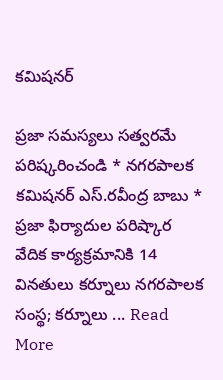కమిషనర్

ప్రజా సమస్యలు సత్వరమే పరిష్కరించండి * నగరపాలక కమిషనర్ ఎస్.రవీంద్ర బాబు * ప్రజా ఫిర్యాదుల పరిష్కార వేదిక కార్యక్రమానికి 14 వినతులు కర్నూలు నగరపాలక సంస్థ; కర్నూలు ... Read More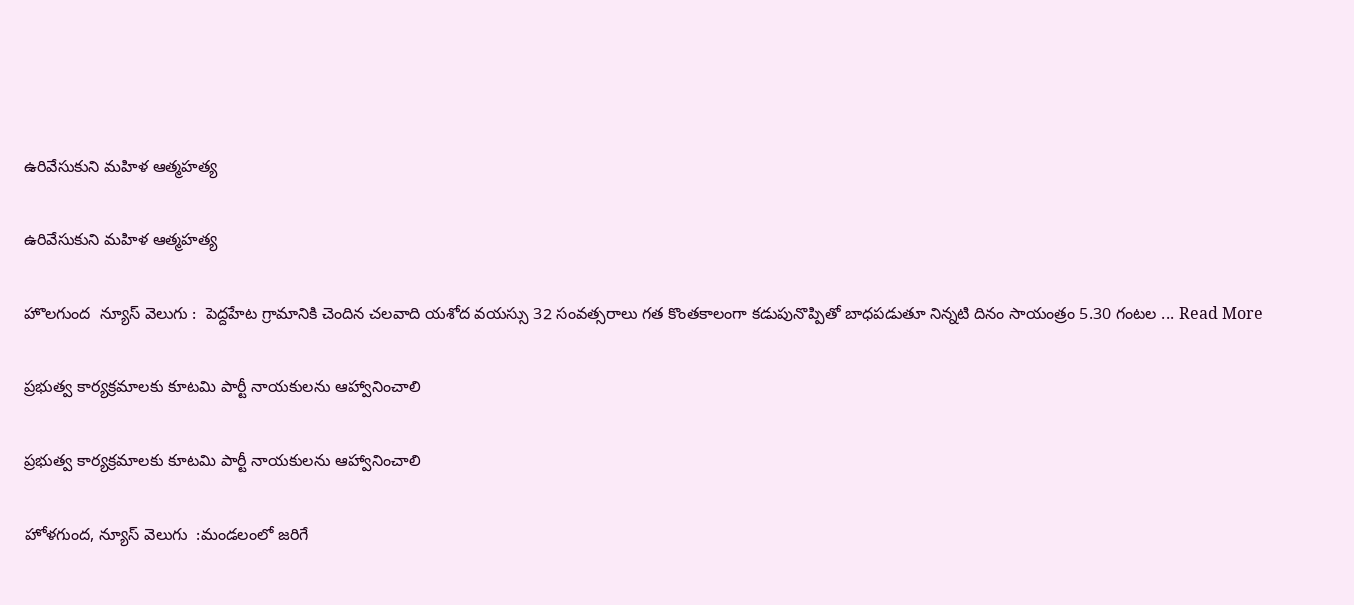ఉరివేసుకుని మహిళ ఆత్మహత్య

ఉరివేసుకుని మహిళ ఆత్మహత్య

హొలగుంద  న్యూస్ వెలుగు :  పెద్దహేట గ్రామానికి చెందిన చలవాది యశోద వయస్సు 32 సంవత్సరాలు గత కొంతకాలంగా కడుపునొప్పితో బాధపడుతూ నిన్నటి దినం సాయంత్రం 5.30 గంటల ... Read More

ప్రభుత్వ కార్యక్రమాలకు కూటమి పార్టీ నాయకులను ఆహ్వానించాలి

ప్రభుత్వ కార్యక్రమాలకు కూటమి పార్టీ నాయకులను ఆహ్వానించాలి

హోళగుంద, న్యూస్ వెలుగు  :మండలంలో జరిగే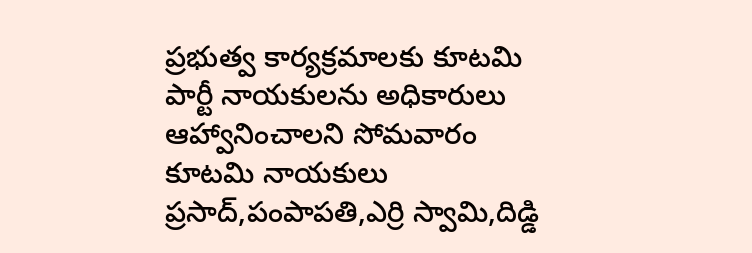ప్రభుత్వ కార్యక్రమాలకు కూటమి పార్టీ నాయకులను అధికారులు ఆహ్వానించాలని సోమవారం కూటమి నాయకులు ప్రసాద్,పంపాపతి,ఎర్రి స్వామి,దిడ్డి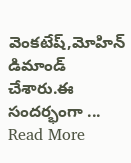వెంకటేష్,మోహిన్ డిమాండ్ చేశారు.ఈ సందర్భంగా ... Read More